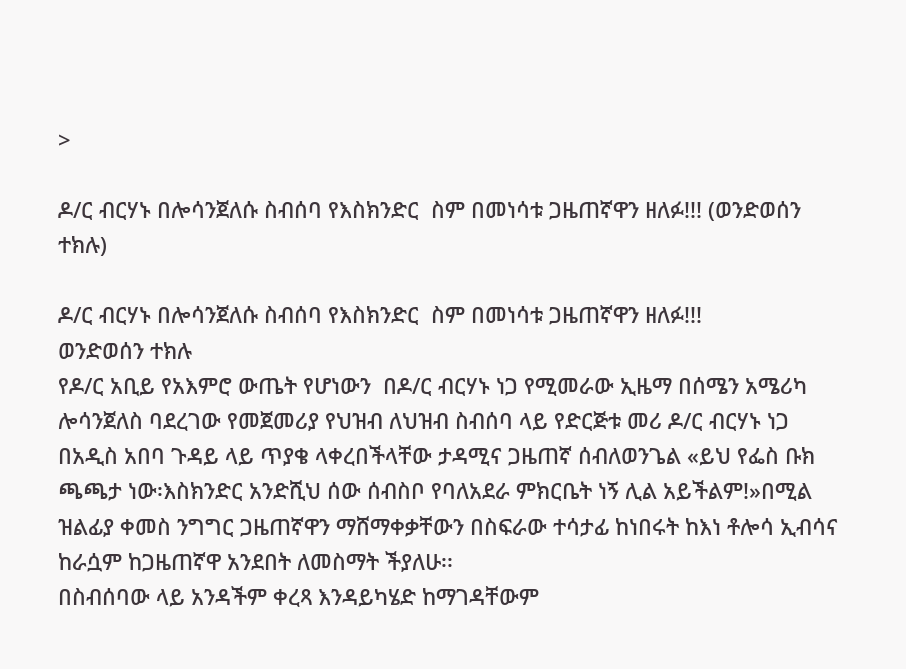>

ዶ/ር ብርሃኑ በሎሳንጀለሱ ስብሰባ የእስክንድር  ስም በመነሳቱ ጋዜጠኛዋን ዘለፉ!!! (ወንድወሰን ተክሉ)

ዶ/ር ብርሃኑ በሎሳንጀለሱ ስብሰባ የእስክንድር  ስም በመነሳቱ ጋዜጠኛዋን ዘለፉ!!!
ወንድወሰን ተክሉ
የዶ/ር አቢይ የአእምሮ ውጤት የሆነውን  በዶ/ር ብርሃኑ ነጋ የሚመራው ኢዜማ በሰሜን አሜሪካ ሎሳንጀለስ ባደረገው የመጀመሪያ የህዝብ ለህዝብ ስብሰባ ላይ የድርጅቱ መሪ ዶ/ር ብርሃኑ ነጋ በአዲስ አበባ ጉዳይ ላይ ጥያቄ ላቀረበችላቸው ታዳሚና ጋዜጠኛ ሰብለወንጌል «ይህ የፌስ ቡክ ጫጫታ ነው፡እስክንድር አንድሺህ ሰው ሰብስቦ የባለአደራ ምክርቤት ነኝ ሊል አይችልም!»በሚል ዝልፊያ ቀመስ ንግግር ጋዜጠኛዋን ማሸማቀቃቸውን በስፍራው ተሳታፊ ከነበሩት ከእነ ቶሎሳ ኢብሳና ከራሷም ከጋዜጠኛዋ አንደበት ለመስማት ችያለሁ፡፡
በስብሰባው ላይ አንዳችም ቀረጻ እንዳይካሄድ ከማገዳቸውም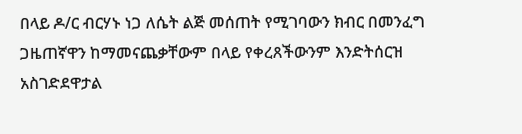በላይ ዶ/ር ብርሃኑ ነጋ ለሴት ልጅ መሰጠት የሚገባውን ክብር በመንፈግ ጋዜጠኛዋን ከማመናጨቃቸውም በላይ የቀረጸችውንም እንድትሰርዝ አስገድደዋታል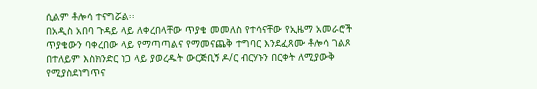ሲልም ቶሎሳ ተናግሯል፡፡
በአዲስ አበባ ጉዳይ ላይ ለቀረበላቸው ጥያቄ መመለስ የተሳናቸው የኢዜማ አመራሮች ጥያቄውን ባቀረበው ላይ የማጣጣልና የማመናጨቅ ተግባር እንደፈጸሙ ቶሎሳ ገልጾ በተለይም እስክንድር ነጋ ላይ ያወረዱት ውርጅቢኝ ዶ/ር ብርሃኑን በርቀት ለሚያውቅ የሚያስደነግጥና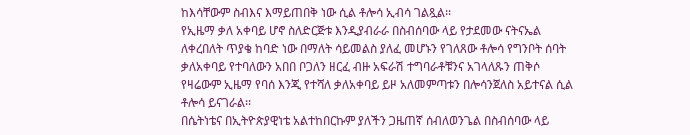ከእሳቸውም ስብእና እማይጠበቅ ነው ሲል ቶሎሳ ኢብሳ ገልጿል፡፡
የኢዜማ ቃለ አቀባይ ሆኖ ስለድርጅቱ እንዲያብራራ በስብሰባው ላይ የታደመው ናትናኤል ለቀረበለት ጥያቄ ከባድ ነው በማለት ሳይመልስ ያለፈ መሆኑን የገለጸው ቶሎሳ የግንቦት ሰባት ቃለአቀባይ የተባለውን አበበ ቦጋለን ዘርፈ ብዙ አፍራሽ ተግባራቶቹንና አገላለጹን ጠቅሶ የዛሬውም ኢዜማ የባሰ እንጂ የተሻለ ቃለአቀባይ ይዞ አለመምጣቱን በሎሳንጀለስ አይተናል ሲል ቶሎሳ ይናገራል፡፡
በሴትነቴና በኢትዮጵያዊነቴ አልተከበርኩም ያለችን ጋዜጠኛ ሰብለወንጌል በስብሰባው ላይ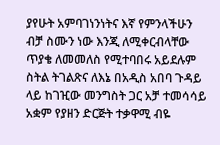ያየሁት አምባገነንነትና እኛ የምንላችሁን ብቻ ስሙን ነው እንጂ ለሚቀርብላቸው ጥያቄ ለመመለስ የሚተባበሩ አይደሉም ስትል ትገልጽና ለእኔ በአዲስ አበባ ጉዳይ ላይ ከገዢው መንግስት ጋር አቻ ተመሳሳይ አቋም የያዘን ድርጅት ተቃዋሚ ብዬ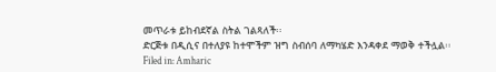መጥራቱ ይከብደኛል ስትል ገልጻለች፡፡
ድርጅቱ በዲሲና በተለያዩ ከተሞችም ዝግ ስብሰባ ለማካሄድ እንዳቀደ ማወቅ ተችሏል፡፡
Filed in: Amharic